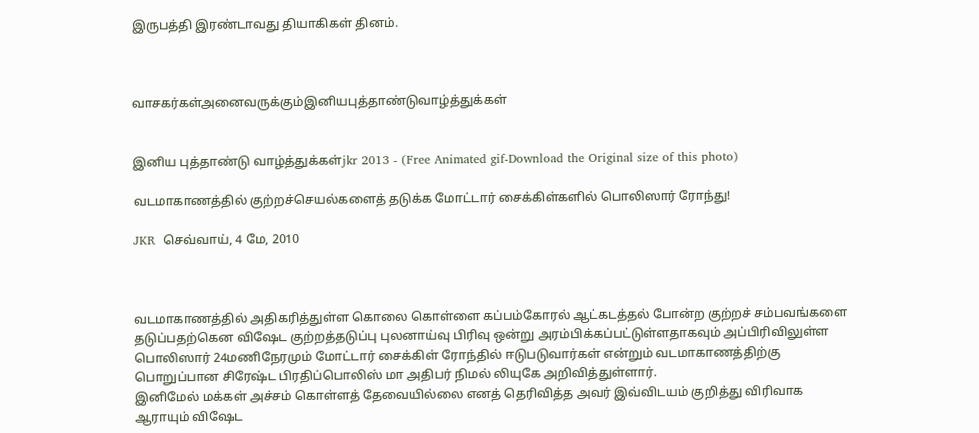இருபத்தி இரண்டாவது தியாகிகள் தினம்.



வாசகர்கள்அனைவருக்கும்இனியபுத்தாண்டுவாழ்த்துக்கள்


இனிய புத்தாண்டு வாழ்த்துக்கள்jkr 2013 - (Free Animated gif-Download the Original size of this photo)

வடமாகாணத்தில் குற்றச்செயல்களைத் தடுக்க மோட்டார் சைக்கிள்களில் பொலிஸார் ரோந்து!

JKR  செவ்வாய், 4 மே, 2010



வடமாகாணத்தில் அதிகரித்துள்ள கொலை கொள்ளை கப்பம்கோரல் ஆட்கடத்தல் போன்ற குற்றச் சம்பவங்களை தடுப்பதற்கென விஷேட குற்றத்தடுப்பு புலனாய்வு பிரிவு ஒன்று அரம்பிக்கப்பட்டுள்ளதாகவும் அப்பிரிவிலுள்ள பொலிஸார் 24மணிநேரமும் மோட்டார் சைக்கிள் ரோந்தில் ஈடுபடுவார்கள் என்றும் வடமாகாணத்திற்கு பொறுப்பான சிரேஷ்ட பிரதிப்பொலிஸ் மா அதிபர் நிமல் லியுகே அறிவித்துள்ளார்.
இனிமேல் மக்கள் அச்சம் கொள்ளத் தேவையில்லை எனத் தெரிவித்த அவர் இவ்விடயம் குறித்து விரிவாக ஆராயும் விஷேட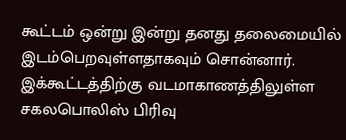கூட்டம் ஒன்று இன்று தனது தலைமையில் இடம்பெறவுள்ளதாகவும் சொன்னார். இக்கூட்டத்திற்கு வடமாகாணத்திலுள்ள சகலபொலிஸ் பிரிவு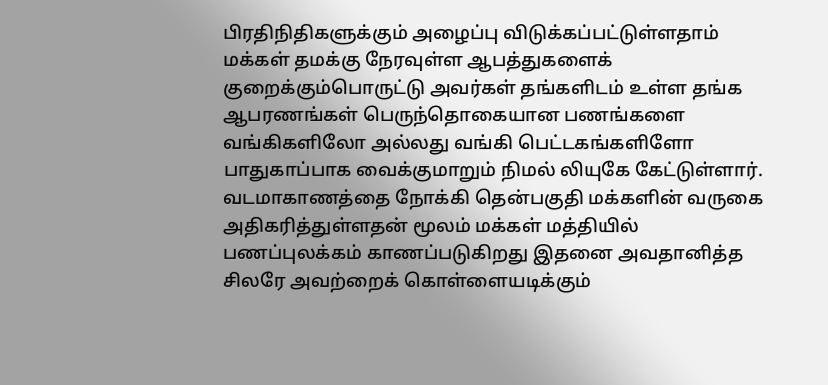பிரதிநிதிகளுக்கும் அழைப்பு விடுக்கப்பட்டுள்ளதாம் மக்கள் தமக்கு நேரவுள்ள ஆபத்துகளைக் குறைக்கும்பொருட்டு அவர்கள் தங்களிடம் உள்ள தங்க ஆபரணங்கள் பெருந்தொகையான பணங்களை வங்கிகளிலோ அல்லது வங்கி பெட்டகங்களிளோ பாதுகாப்பாக வைக்குமாறும் நிமல் லியுகே கேட்டுள்ளார். வடமாகாணத்தை நோக்கி தென்பகுதி மக்களின் வருகை அதிகரித்துள்ளதன் மூலம் மக்கள் மத்தியில் பணப்புலக்கம் காணப்படுகிறது இதனை அவதானித்த சிலரே அவற்றைக் கொள்ளையடிக்கும்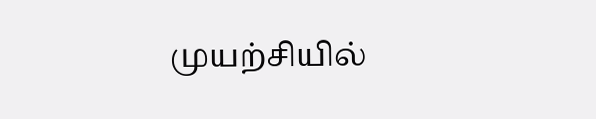முயற்சியில்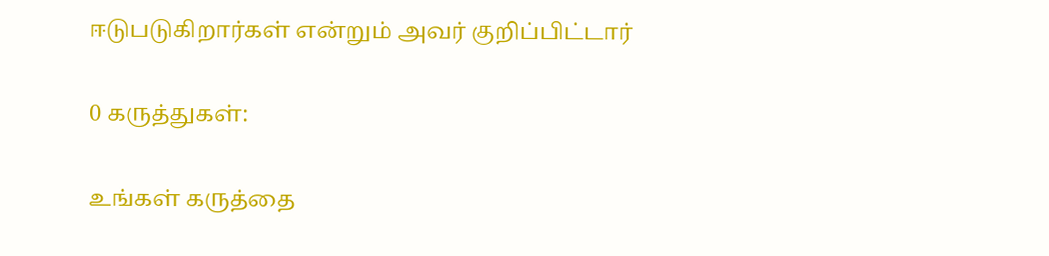ஈடுபடுகிறார்கள் என்றும் அவர் குறிப்பிட்டார்

0 கருத்துகள்:

உங்கள் கருத்தை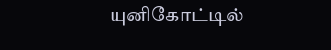யுனிகோட்டில்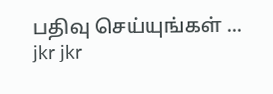பதிவு செய்யுங்கள் ...
jkr jkr